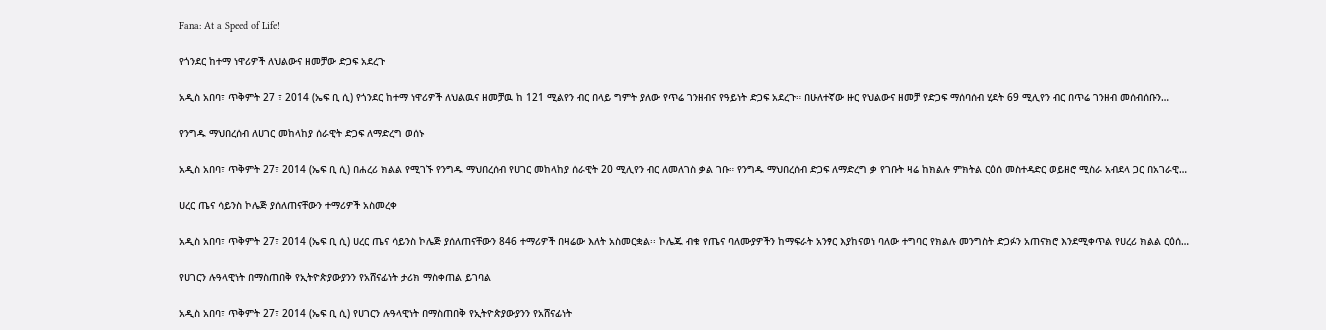Fana: At a Speed of Life!

የጎንደር ከተማ ነዋሪዎች ለህልውና ዘመቻው ድጋፍ አደረጉ

አዲስ አበባ፣ ጥቅምት 27 ፣ 2014 (ኤፍ ቢ ሲ) የጎንደር ከተማ ነዋሪዎች ለህልዉና ዘመቻዉ ከ 121 ሚልየን ብር በላይ ግምት ያለው የጥሬ ገንዘብና የዓይነት ድጋፍ አደረጉ። በሁለተኛው ዙር የህልውና ዘመቻ የድጋፍ ማሰባሰብ ሂደት 69 ሚሊየን ብር በጥሬ ገንዘብ መሰብሰቡን…

የንግዱ ማህበረሰብ ለሀገር መከላከያ ሰራዊት ድጋፍ ለማድረግ ወሰኑ

አዲስ አበባ፣ ጥቅምት 27፣ 2014 (ኤፍ ቢ ሲ) በሐረሪ ክልል የሚገኙ የንግዱ ማህበረሰብ የሀገር መከላከያ ሰራዊት 20 ሚሊየን ብር ለመለገስ ቃል ገቡ። የንግዱ ማህበረሰብ ድጋፍ ለማድረግ ቃ የገቡት ዛሬ ከክልሉ ምክትል ርዕሰ መስተዳድር ወይዘሮ ሚስራ አብደላ ጋር በአገራዊ…

ሀረር ጤና ሳይንስ ኮሌጅ ያሰለጠናቸውን ተማሪዎች አስመረቀ

አዲስ አበባ፣ ጥቅምት 27፣ 2014 (ኤፍ ቢ ሲ) ሀረር ጤና ሳይንስ ኮሌጅ ያሰለጠናቸውን 846 ተማሪዎች በዛሬው እለት አስመርቋል፡፡ ኮሌጁ ብቁ የጤና ባለሙያዎችን ከማፍራት አንፃር እያከናወነ ባለው ተግባር የክልሉ መንግስት ድጋፉን አጠናክሮ እንደሚቀጥል የሀረሪ ክልል ርዕሰ…

የሀገርን ሉዓላዊነት በማስጠበቅ የኢትዮጵያውያንን የአሸናፊነት ታሪክ ማስቀጠል ይገባል

አዲስ አበባ፣ ጥቅምት 27፣ 2014 (ኤፍ ቢ ሲ) የሀገርን ሉዓላዊነት በማስጠበቅ የኢትዮጵያውያንን የአሸናፊነት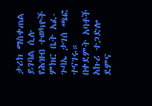ታሪክ ማስቀጠል ይገባል ሲሉ የሕዝብ ተወካዮች ምክር ቤት አፈ-ጉባኤ ታገሰ ጫፎ ተናገሩ። በቀደምት አባቶች አኩሪ ተጋድሎ ደምና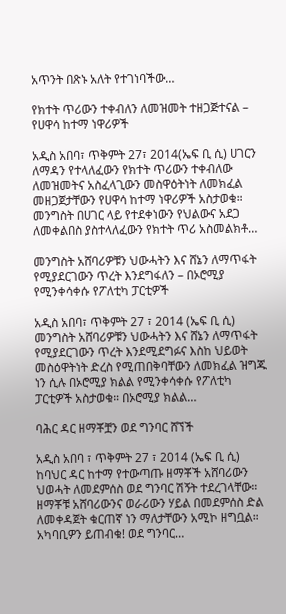አጥንት በጽኑ አለት የተገነባችው…

የክተት ጥሪውን ተቀብለን ለመዝመት ተዘጋጅተናል – የሀዋሳ ከተማ ነዋሪዎች

አዲስ አበባ፣ ጥቅምት 27፣ 2014(ኤፍ ቢ ሲ) ሀገርን ለማዳን የተላለፈውን የክተት ጥሪውን ተቀብለው ለመዝመትና አስፈላጊውን መስዋዕትነት ለመክፈል መዘጋጀታቸውን የሀዋሳ ከተማ ነዋሪዎች አስታወቁ። መንግስት በሀገር ላይ የተደቀነውን የህልውና አደጋ ለመቀልበስ ያስተላለፈውን የክተት ጥሪ አስመልክቶ…

መንግስት አሸባሪዎቹን ህውሓትን እና ሸኔን ለማጥፋት የሚያደርገውን ጥረት እንደግፋለን – በኦሮሚያ የሚንቀሳቀሱ የፖለቲካ ፓርቲዎች

አዲስ አበባ፣ ጥቅምት 27 ፣ 2014 (ኤፍ ቢ ሲ) መንግስት አሸባሪዎቹን ህውሓትን እና ሸኔን ለማጥፋት የሚያደርገውን ጥረት እንደሚደግፉና እስከ ህይወት መስዕዋትነት ድረስ የሚጠበቅባቸውን ለመክፈል ዝግጁ ነን ሲሉ በኦሮሚያ ክልል የሚንቀሳቀሱ የፖለቲካ ፓርቲዎች አስታወቁ። በኦሮሚያ ክልል…

ባሕር ዳር ዘማቾቿን ወደ ግንባር ሸኘች

አዲስ አበባ ፣ ጥቅምት 27 ፣ 2014 (ኤፍ ቢ ሲ) ከባህር ዳር ከተማ የተውጣጡ ዘማቾች አሸባሪውን ህወሓት ለመደምሰስ ወደ ግንባር ሽኝት ተደረገላቸው። ዘማቾቹ አሸባሪውንና ወራሪውን ሃይል በመደምሰስ ድል ለመቀዳጀት ቁርጠኛ ነን ማለታቸውን አሚኮ ዘግቧል። አካባቢዎን ይጠብቁ! ወደ ግንባር…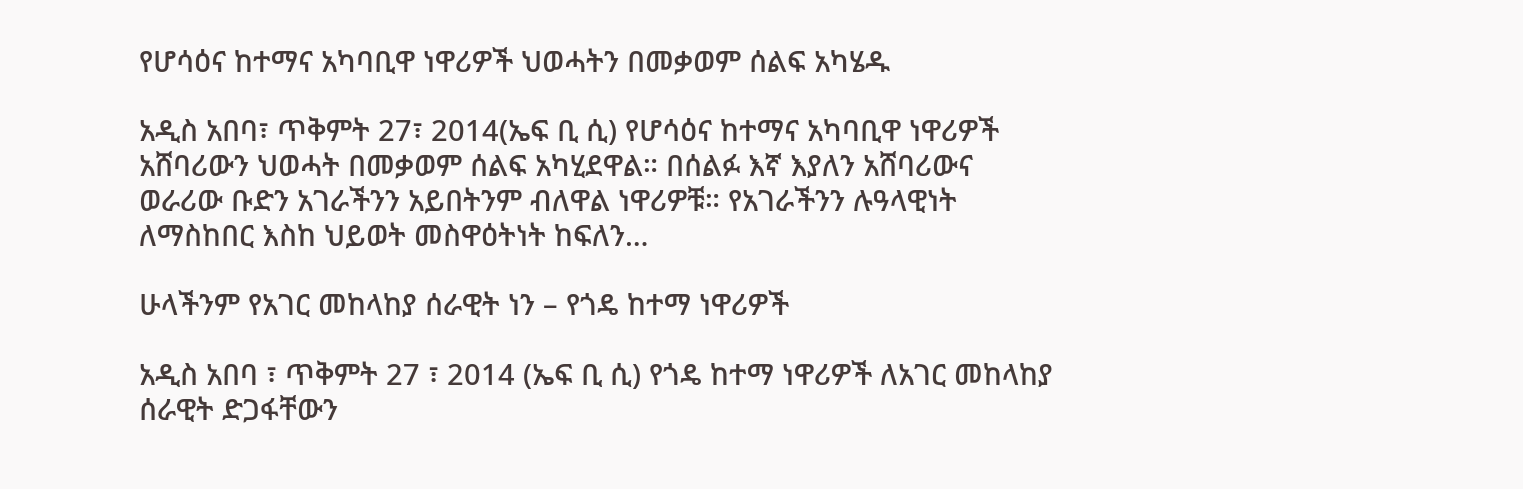የሆሳዕና ከተማና አካባቢዋ ነዋሪዎች ህወሓትን በመቃወም ሰልፍ አካሄዱ

አዲስ አበባ፣ ጥቅምት 27፣ 2014(ኤፍ ቢ ሲ) የሆሳዕና ከተማና አካባቢዋ ነዋሪዎች አሸባሪውን ህወሓት በመቃወም ሰልፍ አካሂደዋል። በሰልፉ እኛ እያለን አሸባሪውና ወራሪው ቡድን አገራችንን አይበትንም ብለዋል ነዋሪዎቹ። የአገራችንን ሉዓላዊነት ለማስከበር እስከ ህይወት መስዋዕትነት ከፍለን…

ሁላችንም የአገር መከላከያ ሰራዊት ነን – የጎዴ ከተማ ነዋሪዎች

አዲስ አበባ ፣ ጥቅምት 27 ፣ 2014 (ኤፍ ቢ ሲ) የጎዴ ከተማ ነዋሪዎች ለአገር መከላከያ ሰራዊት ድጋፋቸውን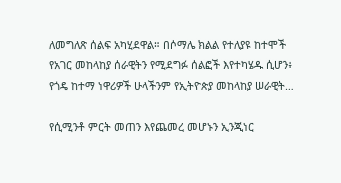ለመግለጽ ሰልፍ አካሂደዋል። በሶማሌ ክልል የተለያዩ ከተሞች የአገር መከላከያ ሰራዊትን የሚደግፉ ሰልፎች እየተካሄዱ ሲሆን፥ የጎዴ ከተማ ነዋሪዎች ሁላችንም የኢትዮጵያ መከላከያ ሠራዊት…

የሲሚንቶ ምርት መጠን እየጨመረ መሆኑን ኢንጂነር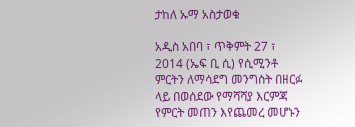ታከለ ኡማ አስታወቁ

አዲስ አበባ ፣ ጥቅምት 27 ፣ 2014 (ኤፍ ቢ ሲ) የሲሚንቶ ምርትን ለማሳደግ መንግስት በዘርፉ ላይ በወሰደው የማሻሻያ እርምጃ የምርት መጠን እየጨመረ መሆኑን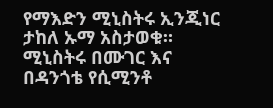የማእድን ሚኒስትሩ ኢንጂነር ታከለ ኡማ አስታወቁ። ሚኒስትሩ በሙገር እና በዳንጎቴ የሲሚንቶ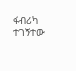ፋብሪካ ተገኝተው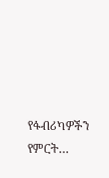የፋብሪካዎችን የምርት…